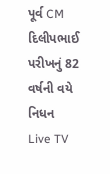પૂર્વ CM દિલીપભાઈ પરીખનું 82 વર્ષની વયે નિધન
Live TV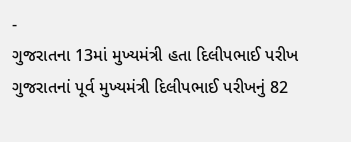-
ગુજરાતના 13માં મુખ્યમંત્રી હતા દિલીપભાઈ પરીખ
ગુજરાતનાં પૂર્વ મુખ્યમંત્રી દિલીપભાઈ પરીખનું 82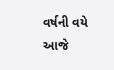વર્ષની વયે આજે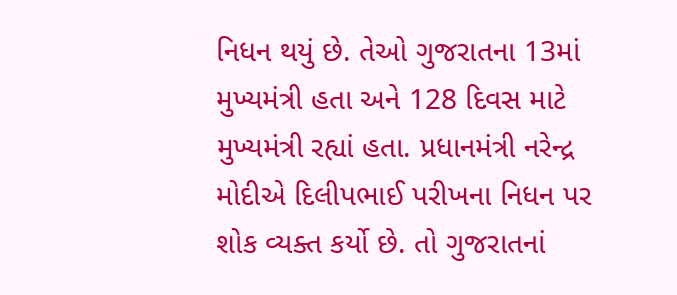નિધન થયું છે. તેઓ ગુજરાતના 13માં મુખ્યમંત્રી હતા અને 128 દિવસ માટે મુખ્યમંત્રી રહ્યાં હતા. પ્રધાનમંત્રી નરેન્દ્ર મોદીએ દિલીપભાઈ પરીખના નિધન પર શોક વ્યક્ત કર્યો છે. તો ગુજરાતનાં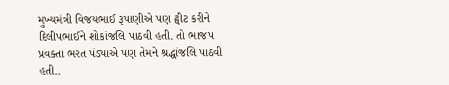મુખ્યમંત્રી વિજયભાઈ રૂપાણીએ પણ ટ્વીટ કરીને દિલીપભાઈને શોકાંજલિ પાઠવી હતી. તો ભાજપ પ્રવક્તા ભરત પંડ્યાએ પણ તેમને શ્રદ્ધાંજલિ પાઠવી હતી..